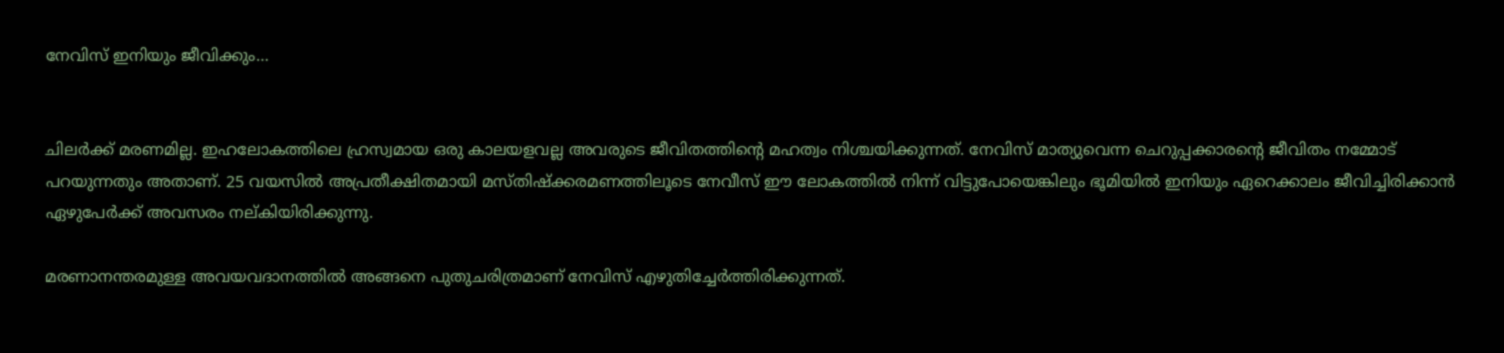നേവിസ് ഇനിയും ജീവിക്കും…


ചിലര്‍ക്ക് മരണമില്ല. ഇഹലോകത്തിലെ ഹ്രസ്വമായ ഒരു കാലയളവല്ല അവരുടെ ജീവിതത്തിന്റെ മഹത്വം നിശ്ചയിക്കുന്നത്. നേവിസ് മാത്യുവെന്ന ചെറുപ്പക്കാരന്റെ ജീവിതം നമ്മോട് പറയുന്നതും അതാണ്. 25 വയസില്‍ അപ്രതീക്ഷിതമായി മസ്തിഷ്‌ക്കരമണത്തിലൂടെ നേവീസ് ഈ ലോകത്തില്‍ നിന്ന് വിട്ടുപോയെങ്കിലും ഭൂമിയില്‍ ഇനിയും ഏറെക്കാലം ജീവിച്ചിരിക്കാന്‍ ഏഴുപേര്‍ക്ക് അവസരം നല്കിയിരിക്കുന്നു.

മരണാനന്തരമുള്ള അവയവദാനത്തില്‍ അങ്ങനെ പുതുചരിത്രമാണ് നേവിസ് എഴുതിച്ചേര്‍ത്തിരിക്കുന്നത്.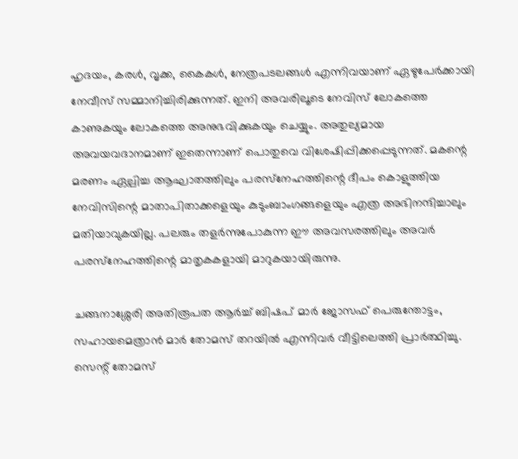ഹൃദയം, കരള്‍, വൃക്ക, കൈകള്‍, നേത്രപടലങ്ങള്‍ എന്നിവയാണ് ഏഴുപേര്‍ക്കായി നേവീസ് സമ്മാനിച്ചിരിക്കുന്നത്. ഇനി അവരിലൂടെ നേവിസ് ലോകത്തെ കാണുകയും ലോകത്തെ അനുഭവിക്കുകയും ചെയ്യും. അതുല്യമായ അവയവദാനമാണ് ഇതെന്നാണ് പൊതുവെ വിശേഷിപ്പിക്കപ്പെടുന്നത്. മകന്റെ മരണം ഏല്പിച്ച ആഘാതത്തിലും പരസ്‌നേഹത്തിന്റെ ദീപം കൊളുത്തിയ നേവിസിന്റെ മാതാപിതാക്കളെയും കുടുംബാംഗങ്ങളെയും എത്ര അഭിനന്ദിച്ചാലും മതിയാവുകയില്ല. പലരും തളര്‍ന്നുപോകുന്ന ഈ അവസരത്തിലും അവര്‍ പരസ്‌നേഹത്തിന്റെ മാതൃകകളായി മാറുകയായിരുന്നു.

ചങ്ങനാശ്ശേരി അതിരൂപത ആര്‍ച്ച് ബിഷപ് മാര്‍ ജോസഫ് പെരുന്തോട്ടം, സഹായമെത്രാന്‍ മാര്‍ തോമസ് തറയില്‍ എന്നിവര്‍ വീട്ടിലെത്തി പ്രാര്‍ത്ഥിച്ചു. സെന്റ് തോമസ്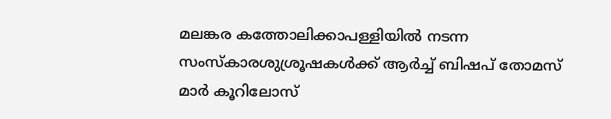മലങ്കര കത്തോലിക്കാപള്ളിയില്‍ നടന്ന സംസ്‌കാരശുശ്രൂഷകള്‍ക്ക് ആര്‍ച്ച് ബിഷപ് തോമസ് മാര്‍ കൂറിലോസ്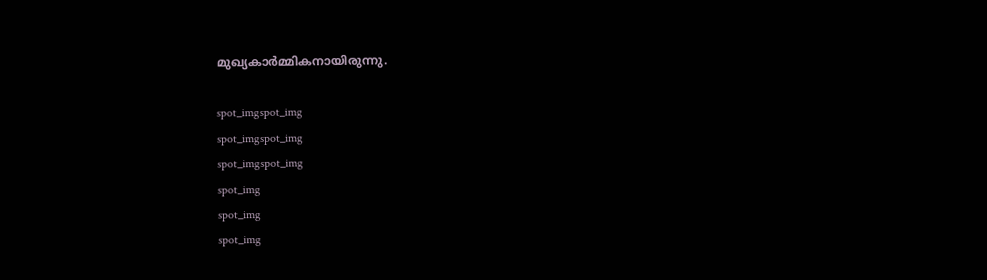മുഖ്യകാര്‍മ്മികനായിരുന്നു.

spot_imgspot_img
spot_imgspot_img
spot_imgspot_img
spot_img
spot_img
spot_img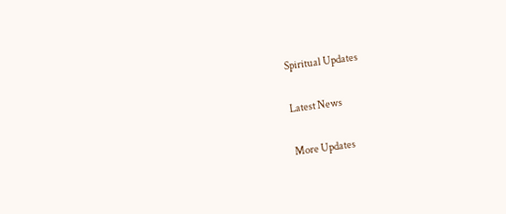Spiritual Updates

Latest News

More Updates